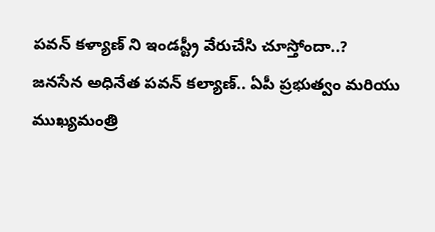పవన్ కళ్యాణ్ ని ఇండస్ట్రీ వేరుచేసి చూస్తోందా..?
జనసేన అధినేత పవన్ కల్యాణ్.. ఏపీ ప్రభుత్వం మరియు ముఖ్యమంత్రి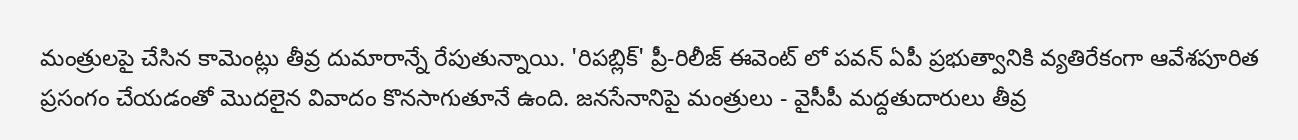మంత్రులపై చేసిన కామెంట్లు తీవ్ర దుమారాన్నే రేపుతున్నాయి. 'రిపబ్లిక్' ప్రీ-రిలీజ్ ఈవెంట్ లో పవన్ ఏపీ ప్రభుత్వానికి వ్యతిరేకంగా ఆవేశపూరిత ప్రసంగం చేయడంతో మొదలైన వివాదం కొనసాగుతూనే ఉంది. జనసేనానిపై మంత్రులు - వైసీపీ మద్దతుదారులు తీవ్ర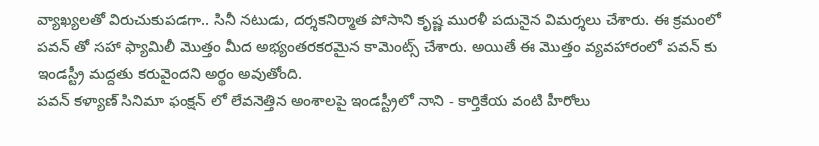వ్యాఖ్యలతో విరుచుకుపడగా.. సినీ నటుడు, దర్శకనిర్మాత పోసాని కృష్ణ మురళీ పదునైన విమర్శలు చేశారు. ఈ క్రమంలో పవన్ తో సహా ఫ్యామిలీ మొత్తం మీద అభ్యంతరకరమైన కామెంట్స్ చేశారు. అయితే ఈ మొత్తం వ్యవహారంలో పవన్ కు ఇండస్ట్రీ మద్దతు కరువైందని అర్థం అవుతోంది.
పవన్ కళ్యాణ్ సినిమా ఫంక్షన్ లో లేవనెత్తిన అంశాలపై ఇండస్ట్రీలో నాని - కార్తికేయ వంటి హీరోలు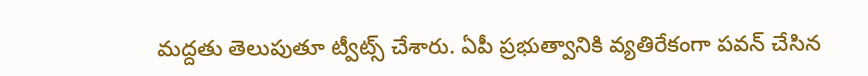మద్దతు తెలుపుతూ ట్వీట్స్ చేశారు. ఏపీ ప్రభుత్వానికి వ్యతిరేకంగా పవన్ చేసిన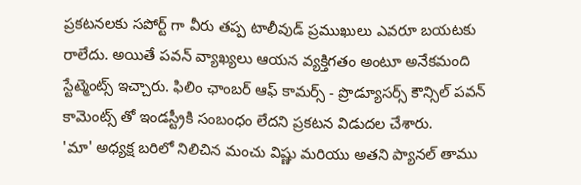ప్రకటనలకు సపోర్ట్ గా వీరు తప్ప టాలీవుడ్ ప్రముఖులు ఎవరూ బయటకు రాలేదు. అయితే పవన్ వ్యాఖ్యలు ఆయన వ్యక్తిగతం అంటూ అనేకమంది స్టేట్మెంట్స్ ఇచ్చారు. ఫిలిం ఛాంబర్ ఆఫ్ కామర్స్ - ప్రొడ్యూసర్స్ కౌన్సిల్ పవన్ కామెంట్స్ తో ఇండస్ట్రీకి సంబంధం లేదని ప్రకటన విడుదల చేశారు.
'మా' అధ్యక్ష బరిలో నిలిచిన మంచు విష్ణు మరియు అతని ప్యానల్ తాము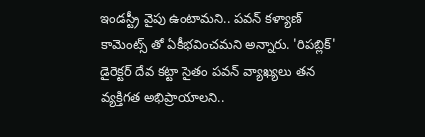ఇండస్ట్రీ వైపు ఉంటామని.. పవన్ కళ్యాణ్ కామెంట్స్ తో ఏకీభవించమని అన్నారు. 'రిపబ్లిక్' డైరెక్టర్ దేవ కట్టా సైతం పవన్ వ్యాఖ్యలు తన వ్యక్తిగత అభిప్రాయాలని..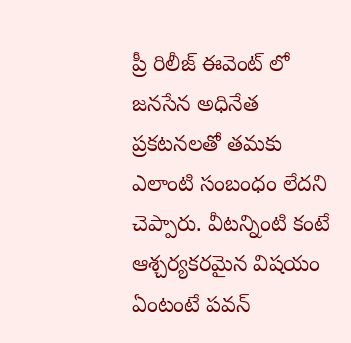ప్రీ రిలీజ్ ఈవెంట్ లో జనసేన అధినేత ప్రకటనలతో తమకు ఎలాంటి సంబంధం లేదని చెప్పారు. వీటన్నింటి కంటే ఆశ్చర్యకరమైన విషయం ఏంటంటే పవన్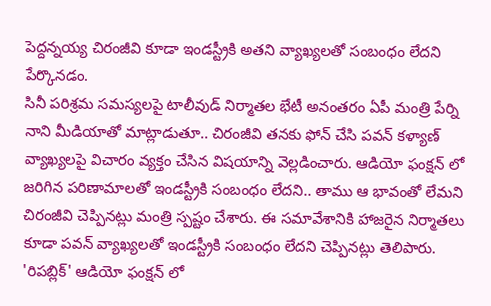పెద్దన్నయ్య చిరంజీవి కూడా ఇండస్ట్రీకి అతని వ్యాఖ్యలతో సంబంధం లేదని పేర్కొనడం.
సినీ పరిశ్రమ సమస్యలపై టాలీవుడ్ నిర్మాతల భేటీ అనంతరం ఏపీ మంత్రి పేర్ని నాని మీడియాతో మాట్లాడుతూ.. చిరంజీవి తనకు ఫోన్ చేసి పవన్ కళ్యాణ్ వ్యాఖ్యలపై విచారం వ్యక్తం చేసిన విషయాన్ని వెల్లడించారు. ఆడియో ఫంక్షన్ లో జరిగిన పరిణామాలతో ఇండస్ట్రీకి సంబంధం లేదని.. తాము ఆ భావంతో లేమని చిరంజీవి చెప్పినట్లు మంత్రి స్పష్టం చేశారు. ఈ సమావేశానికి హాజరైన నిర్మాతలు కూడా పవన్ వ్యాఖ్యలతో ఇండస్ట్రీకి సంబంధం లేదని చెప్పినట్లు తెలిపారు.
'రిపబ్లిక్' ఆడియో ఫంక్షన్ లో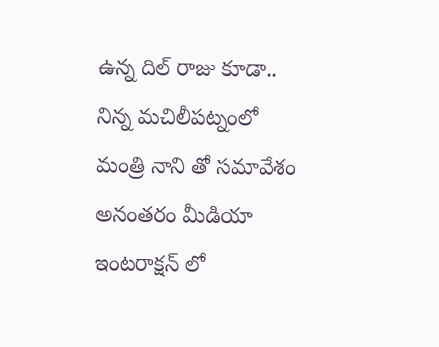ఉన్న దిల్ రాజు కూడా.. నిన్న మచిలీపట్నంలో మంత్రి నాని తో సమావేశం అనంతరం మీడియా ఇంటరాక్షన్ లో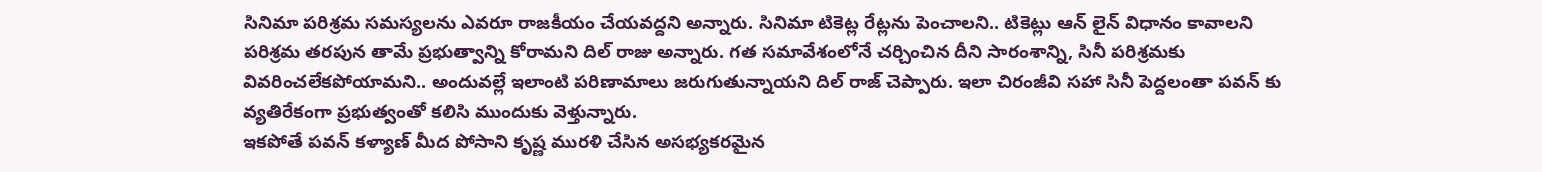సినిమా పరిశ్రమ సమస్యలను ఎవరూ రాజకీయం చేయవద్దని అన్నారు. సినిమా టికెట్ల రేట్లను పెంచాలని.. టికెట్లు ఆన్ లైన్ విధానం కావాలని పరిశ్రమ తరపున తామే ప్రభుత్వాన్ని కోరామని దిల్ రాజు అన్నారు. గత సమావేశంలోనే చర్చించిన దీని సారంశాన్ని, సినీ పరిశ్రమకు వివరించలేకపోయామని.. అందువల్లే ఇలాంటి పరిణామాలు జరుగుతున్నాయని దిల్ రాజ్ చెప్పారు. ఇలా చిరంజీవి సహా సినీ పెద్దలంతా పవన్ కు వ్యతిరేకంగా ప్రభుత్వంతో కలిసి ముందుకు వెళ్తున్నారు.
ఇకపోతే పవన్ కళ్యాణ్ మీద పోసాని కృష్ణ మురళి చేసిన అసభ్యకరమైన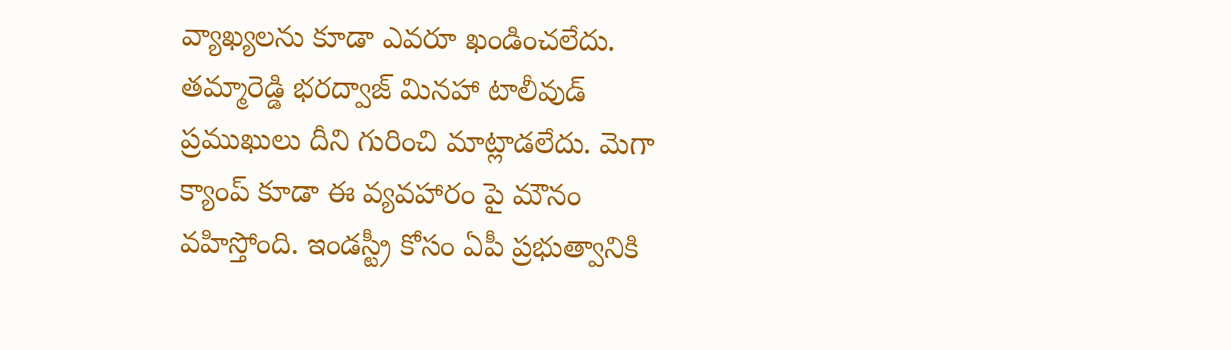వ్యాఖ్యలను కూడా ఎవరూ ఖండించలేదు. తమ్మారెడ్డి భరద్వాజ్ మినహా టాలీవుడ్ ప్రముఖులు దీని గురించి మాట్లాడలేదు. మెగా క్యాంప్ కూడా ఈ వ్యవహారం పై మౌనం వహిస్తోంది. ఇండస్ట్రీ కోసం ఏపీ ప్రభుత్వానికి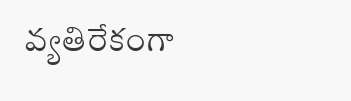వ్యతిరేకంగా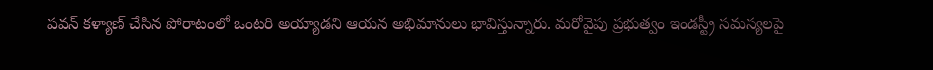పవన్ కళ్యాణ్ చేసిన పోరాటంలో ఒంటరి అయ్యాడని ఆయన అభిమానులు భావిస్తున్నారు. మరోవైపు ప్రభుత్వం ఇండస్ట్రీ సమస్యలపై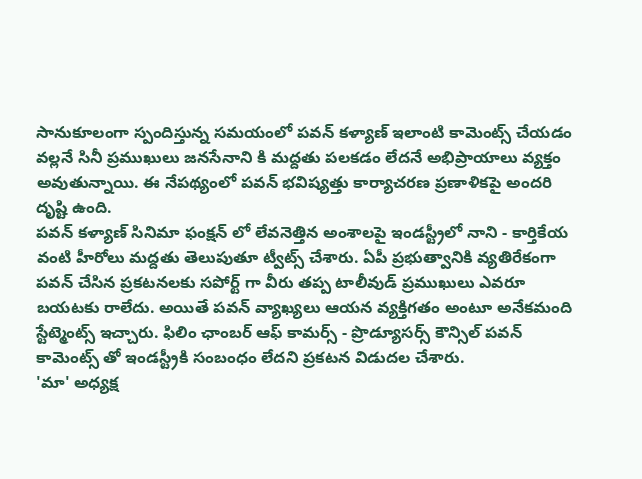సానుకూలంగా స్పందిస్తున్న సమయంలో పవన్ కళ్యాణ్ ఇలాంటి కామెంట్స్ చేయడం వల్లనే సినీ ప్రముఖులు జనసేనాని కి మద్దతు పలకడం లేదనే అభిప్రాయాలు వ్యక్తం అవుతున్నాయి. ఈ నేపథ్యంలో పవన్ భవిష్యత్తు కార్యాచరణ ప్రణాళికపై అందరి దృష్టి ఉంది.
పవన్ కళ్యాణ్ సినిమా ఫంక్షన్ లో లేవనెత్తిన అంశాలపై ఇండస్ట్రీలో నాని - కార్తికేయ వంటి హీరోలు మద్దతు తెలుపుతూ ట్వీట్స్ చేశారు. ఏపీ ప్రభుత్వానికి వ్యతిరేకంగా పవన్ చేసిన ప్రకటనలకు సపోర్ట్ గా వీరు తప్ప టాలీవుడ్ ప్రముఖులు ఎవరూ బయటకు రాలేదు. అయితే పవన్ వ్యాఖ్యలు ఆయన వ్యక్తిగతం అంటూ అనేకమంది స్టేట్మెంట్స్ ఇచ్చారు. ఫిలిం ఛాంబర్ ఆఫ్ కామర్స్ - ప్రొడ్యూసర్స్ కౌన్సిల్ పవన్ కామెంట్స్ తో ఇండస్ట్రీకి సంబంధం లేదని ప్రకటన విడుదల చేశారు.
'మా' అధ్యక్ష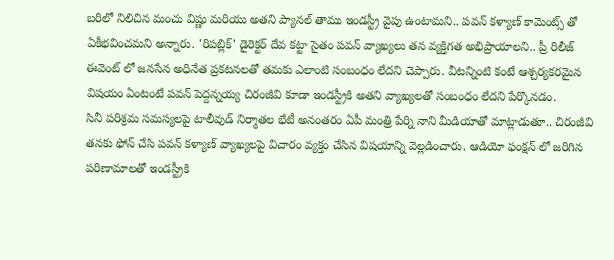బరిలో నిలిచిన మంచు విష్ణు మరియు అతని ప్యానల్ తాము ఇండస్ట్రీ వైపు ఉంటామని.. పవన్ కళ్యాణ్ కామెంట్స్ తో ఏకీభవించమని అన్నారు. 'రిపబ్లిక్' డైరెక్టర్ దేవ కట్టా సైతం పవన్ వ్యాఖ్యలు తన వ్యక్తిగత అభిప్రాయాలని.. ప్రీ రిలీజ్ ఈవెంట్ లో జనసేన అధినేత ప్రకటనలతో తమకు ఎలాంటి సంబంధం లేదని చెప్పారు. వీటన్నింటి కంటే ఆశ్చర్యకరమైన విషయం ఏంటంటే పవన్ పెద్దన్నయ్య చిరంజీవి కూడా ఇండస్ట్రీకి అతని వ్యాఖ్యలతో సంబంధం లేదని పేర్కొనడం.
సినీ పరిశ్రమ సమస్యలపై టాలీవుడ్ నిర్మాతల భేటీ అనంతరం ఏపీ మంత్రి పేర్ని నాని మీడియాతో మాట్లాడుతూ.. చిరంజీవి తనకు ఫోన్ చేసి పవన్ కళ్యాణ్ వ్యాఖ్యలపై విచారం వ్యక్తం చేసిన విషయాన్ని వెల్లడించారు. ఆడియో ఫంక్షన్ లో జరిగిన పరిణామాలతో ఇండస్ట్రీకి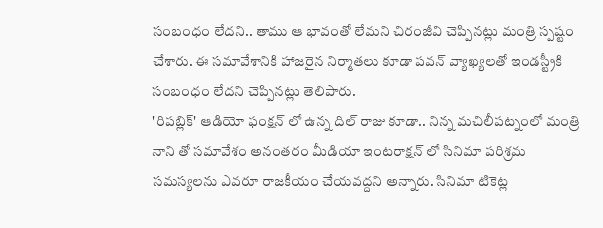సంబంధం లేదని.. తాము ఆ భావంతో లేమని చిరంజీవి చెప్పినట్లు మంత్రి స్పష్టం చేశారు. ఈ సమావేశానికి హాజరైన నిర్మాతలు కూడా పవన్ వ్యాఖ్యలతో ఇండస్ట్రీకి సంబంధం లేదని చెప్పినట్లు తెలిపారు.
'రిపబ్లిక్' ఆడియో ఫంక్షన్ లో ఉన్న దిల్ రాజు కూడా.. నిన్న మచిలీపట్నంలో మంత్రి నాని తో సమావేశం అనంతరం మీడియా ఇంటరాక్షన్ లో సినిమా పరిశ్రమ సమస్యలను ఎవరూ రాజకీయం చేయవద్దని అన్నారు. సినిమా టికెట్ల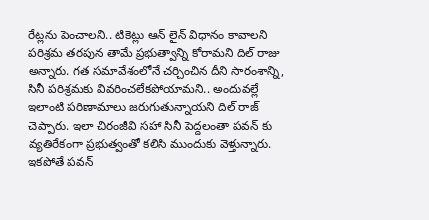రేట్లను పెంచాలని.. టికెట్లు ఆన్ లైన్ విధానం కావాలని పరిశ్రమ తరపున తామే ప్రభుత్వాన్ని కోరామని దిల్ రాజు అన్నారు. గత సమావేశంలోనే చర్చించిన దీని సారంశాన్ని, సినీ పరిశ్రమకు వివరించలేకపోయామని.. అందువల్లే ఇలాంటి పరిణామాలు జరుగుతున్నాయని దిల్ రాజ్ చెప్పారు. ఇలా చిరంజీవి సహా సినీ పెద్దలంతా పవన్ కు వ్యతిరేకంగా ప్రభుత్వంతో కలిసి ముందుకు వెళ్తున్నారు.
ఇకపోతే పవన్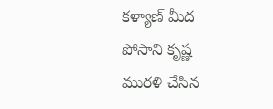కళ్యాణ్ మీద పోసాని కృష్ణ మురళి చేసిన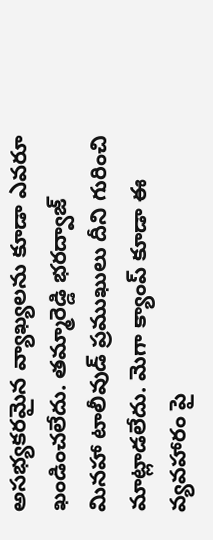అసభ్యకరమైన వ్యాఖ్యలను కూడా ఎవరూ ఖండించలేదు. తమ్మారెడ్డి భరద్వాజ్ మినహా టాలీవుడ్ ప్రముఖులు దీని గురించి మాట్లాడలేదు. మెగా క్యాంప్ కూడా ఈ వ్యవహారం పై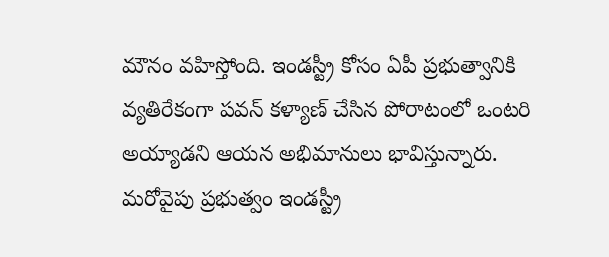మౌనం వహిస్తోంది. ఇండస్ట్రీ కోసం ఏపీ ప్రభుత్వానికి వ్యతిరేకంగా పవన్ కళ్యాణ్ చేసిన పోరాటంలో ఒంటరి అయ్యాడని ఆయన అభిమానులు భావిస్తున్నారు. మరోవైపు ప్రభుత్వం ఇండస్ట్రీ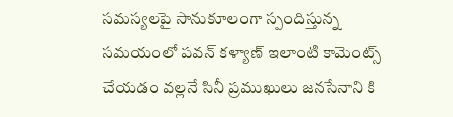సమస్యలపై సానుకూలంగా స్పందిస్తున్న సమయంలో పవన్ కళ్యాణ్ ఇలాంటి కామెంట్స్ చేయడం వల్లనే సినీ ప్రముఖులు జనసేనాని కి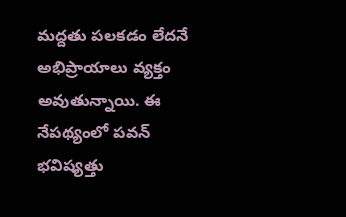మద్దతు పలకడం లేదనే అభిప్రాయాలు వ్యక్తం అవుతున్నాయి. ఈ నేపథ్యంలో పవన్ భవిష్యత్తు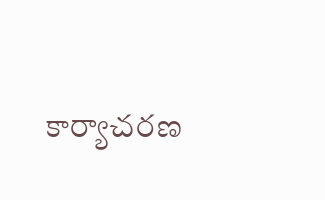కార్యాచరణ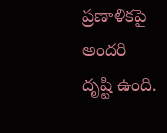ప్రణాళికపై అందరి దృష్టి ఉంది.